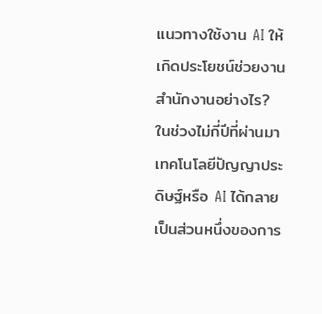แนวทางใช้งาน AI ให้เกิดประโยชน์ช่วยงานสำนักงานอย่างไร?
ในช่วงไม่กี่ปีที่ผ่านมา เทคโนโลยีปัญญาประดิษฐ์หรือ AI ได้กลายเป็นส่วนหนึ่งของการ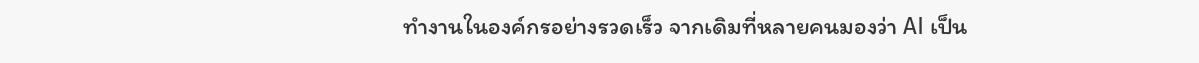ทำงานในองค์กรอย่างรวดเร็ว จากเดิมที่หลายคนมองว่า AI เป็น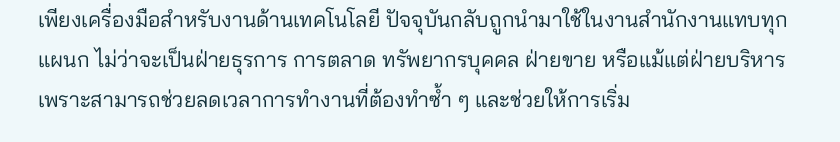เพียงเครื่องมือสำหรับงานด้านเทคโนโลยี ปัจจุบันกลับถูกนำมาใช้ในงานสำนักงานแทบทุกแผนก ไม่ว่าจะเป็นฝ่ายธุรการ การตลาด ทรัพยากรบุคคล ฝ่ายขาย หรือแม้แต่ฝ่ายบริหาร เพราะสามารถช่วยลดเวลาการทำงานที่ต้องทำซ้ำ ๆ และช่วยให้การเริ่ม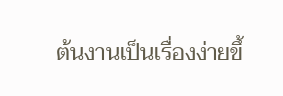ต้นงานเป็นเรื่องง่ายขึ้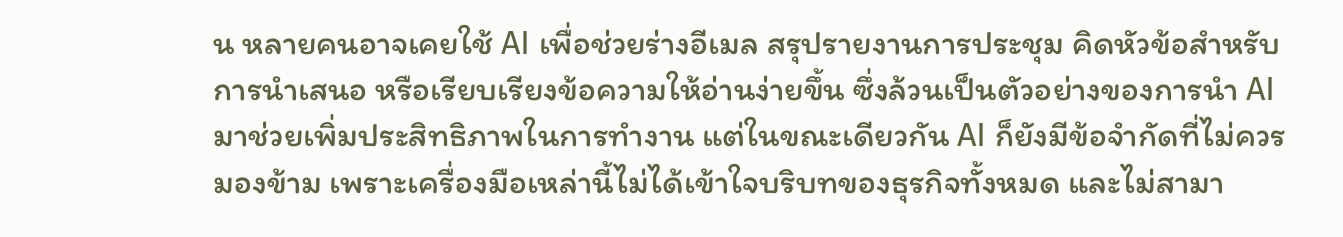น หลายคนอาจเคยใช้ AI เพื่อช่วยร่างอีเมล สรุปรายงานการประชุม คิดหัวข้อสำหรับการนำเสนอ หรือเรียบเรียงข้อความให้อ่านง่ายขึ้น ซึ่งล้วนเป็นตัวอย่างของการนำ AI มาช่วยเพิ่มประสิทธิภาพในการทำงาน แต่ในขณะเดียวกัน AI ก็ยังมีข้อจำกัดที่ไม่ควรมองข้าม เพราะเครื่องมือเหล่านี้ไม่ได้เข้าใจบริบทของธุรกิจทั้งหมด และไม่สามา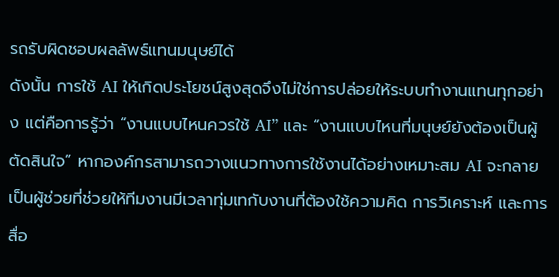รถรับผิดชอบผลลัพธ์แทนมนุษย์ได้
ดังนั้น การใช้ AI ให้เกิดประโยชน์สูงสุดจึงไม่ใช่การปล่อยให้ระบบทำงานแทนทุกอย่าง แต่คือการรู้ว่า “งานแบบไหนควรใช้ AI” และ “งานแบบไหนที่มนุษย์ยังต้องเป็นผู้ตัดสินใจ” หากองค์กรสามารถวางแนวทางการใช้งานได้อย่างเหมาะสม AI จะกลายเป็นผู้ช่วยที่ช่วยให้ทีมงานมีเวลาทุ่มเทกับงานที่ต้องใช้ความคิด การวิเคราะห์ และการสื่อ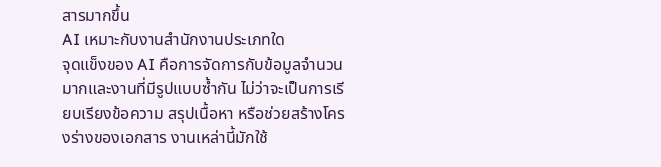สารมากขึ้น
AI เหมาะกับงานสำนักงานประเภทใด
จุดแข็งของ AI คือการจัดการกับข้อมูลจำนวนมากและงานที่มีรูปแบบซ้ำกัน ไม่ว่าจะเป็นการเรียบเรียงข้อความ สรุปเนื้อหา หรือช่วยสร้างโครงร่างของเอกสาร งานเหล่านี้มักใช้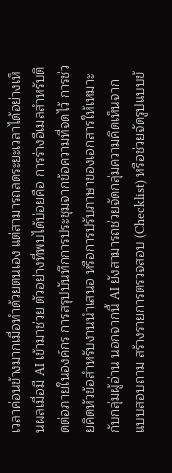เวลาค่อนข้างมากเมื่อทำด้วยตนเอง แต่สามารถลดระยะเวลาได้อย่างเห็นผลเมื่อมี AI เข้ามาช่วย ตัวอย่างที่พบได้บ่อยคือ การร่างอีเมลสำหรับติดต่อภายในองค์กร การสรุปบันทึกการประชุมจากข้อความที่จดไว้ การช่วยคิดหัวข้อสำหรับงานนำเสนอ หรือการปรับภาษาของเอกสารให้เหมาะกับกลุ่มผู้อ่าน นอกจากนี้ AI ยังสามารถช่วยจัดกลุ่มความคิดเห็นจากแบบสอบถาม สร้างรายการตรวจสอบ (Checklist) หรือช่วยจัดรูปแบบข้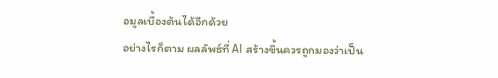อมูลเบื้องต้นได้อีกด้วย
อย่างไรก็ตาม ผลลัพธ์ที่ AI สร้างขึ้นควรถูกมองว่าเป็น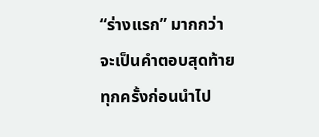“ร่างแรก” มากกว่าจะเป็นคำตอบสุดท้าย ทุกครั้งก่อนนำไป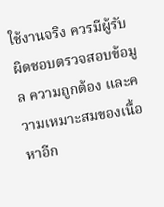ใช้งานจริง ควรมีผู้รับผิดชอบตรวจสอบข้อมูล ความถูกต้อง และความเหมาะสมของเนื้อหาอีก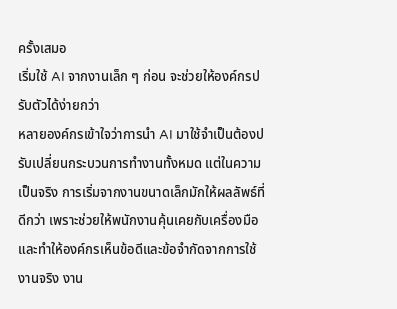ครั้งเสมอ
เริ่มใช้ AI จากงานเล็ก ๆ ก่อน จะช่วยให้องค์กรปรับตัวได้ง่ายกว่า
หลายองค์กรเข้าใจว่าการนำ AI มาใช้จำเป็นต้องปรับเปลี่ยนกระบวนการทำงานทั้งหมด แต่ในความเป็นจริง การเริ่มจากงานขนาดเล็กมักให้ผลลัพธ์ที่ดีกว่า เพราะช่วยให้พนักงานคุ้นเคยกับเครื่องมือ และทำให้องค์กรเห็นข้อดีและข้อจำกัดจากการใช้งานจริง งาน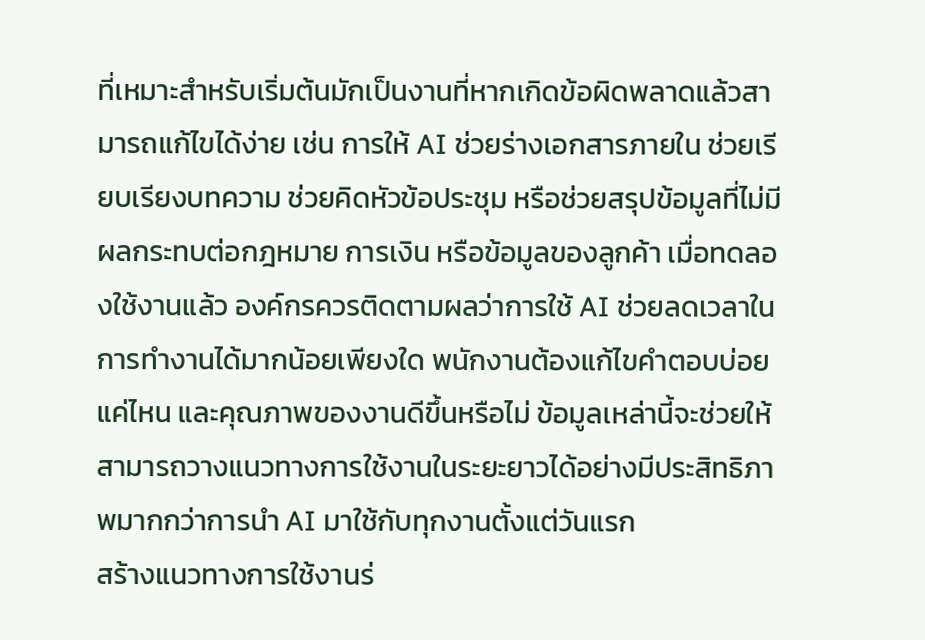ที่เหมาะสำหรับเริ่มต้นมักเป็นงานที่หากเกิดข้อผิดพลาดแล้วสามารถแก้ไขได้ง่าย เช่น การให้ AI ช่วยร่างเอกสารภายใน ช่วยเรียบเรียงบทความ ช่วยคิดหัวข้อประชุม หรือช่วยสรุปข้อมูลที่ไม่มีผลกระทบต่อกฎหมาย การเงิน หรือข้อมูลของลูกค้า เมื่อทดลองใช้งานแล้ว องค์กรควรติดตามผลว่าการใช้ AI ช่วยลดเวลาในการทำงานได้มากน้อยเพียงใด พนักงานต้องแก้ไขคำตอบบ่อยแค่ไหน และคุณภาพของงานดีขึ้นหรือไม่ ข้อมูลเหล่านี้จะช่วยให้สามารถวางแนวทางการใช้งานในระยะยาวได้อย่างมีประสิทธิภาพมากกว่าการนำ AI มาใช้กับทุกงานตั้งแต่วันแรก
สร้างแนวทางการใช้งานร่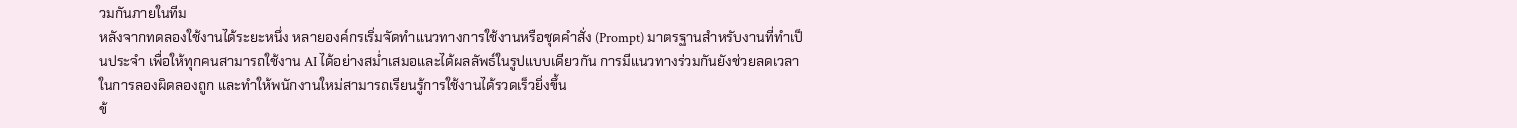วมกันภายในทีม
หลังจากทดลองใช้งานได้ระยะหนึ่ง หลายองค์กรเริ่มจัดทำแนวทางการใช้งานหรือชุดคำสั่ง (Prompt) มาตรฐานสำหรับงานที่ทำเป็นประจำ เพื่อให้ทุกคนสามารถใช้งาน AI ได้อย่างสม่ำเสมอและได้ผลลัพธ์ในรูปแบบเดียวกัน การมีแนวทางร่วมกันยังช่วยลดเวลาในการลองผิดลองถูก และทำให้พนักงานใหม่สามารถเรียนรู้การใช้งานได้รวดเร็วยิ่งขึ้น
ข้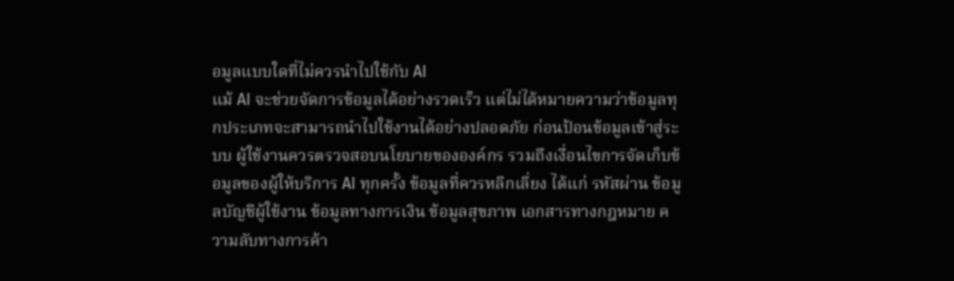อมูลแบบใดที่ไม่ควรนำไปใช้กับ AI
แม้ AI จะช่วยจัดการข้อมูลได้อย่างรวดเร็ว แต่ไม่ได้หมายความว่าข้อมูลทุกประเภทจะสามารถนำไปใช้งานได้อย่างปลอดภัย ก่อนป้อนข้อมูลเข้าสู่ระบบ ผู้ใช้งานควรตรวจสอบนโยบายขององค์กร รวมถึงเงื่อนไขการจัดเก็บข้อมูลของผู้ให้บริการ AI ทุกครั้ง ข้อมูลที่ควรหลีกเลี่ยง ได้แก่ รหัสผ่าน ข้อมูลบัญชีผู้ใช้งาน ข้อมูลทางการเงิน ข้อมูลสุขภาพ เอกสารทางกฎหมาย ความลับทางการค้า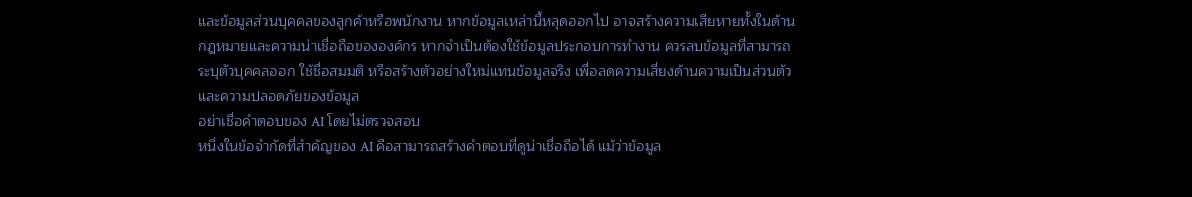และข้อมูลส่วนบุคคลของลูกค้าหรือพนักงาน หากข้อมูลเหล่านี้หลุดออกไป อาจสร้างความเสียหายทั้งในด้านกฎหมายและความน่าเชื่อถือขององค์กร หากจำเป็นต้องใช้ข้อมูลประกอบการทำงาน ควรลบข้อมูลที่สามารถระบุตัวบุคคลออก ใช้ชื่อสมมติ หรือสร้างตัวอย่างใหม่แทนข้อมูลจริง เพื่อลดความเสี่ยงด้านความเป็นส่วนตัวและความปลอดภัยของข้อมูล
อย่าเชื่อคำตอบของ AI โดยไม่ตรวจสอบ
หนึ่งในข้อจำกัดที่สำคัญของ AI คือสามารถสร้างคำตอบที่ดูน่าเชื่อถือได้ แม้ว่าข้อมูล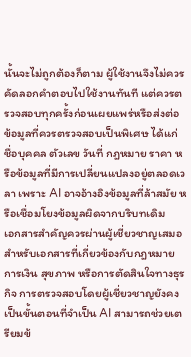นั้นจะไม่ถูกต้องก็ตาม ผู้ใช้งานจึงไม่ควรคัดลอกคำตอบไปใช้งานทันที แต่ควรตรวจสอบทุกครั้งก่อนเผยแพร่หรือส่งต่อ ข้อมูลที่ควรตรวจสอบเป็นพิเศษ ได้แก่ ชื่อบุคคล ตัวเลข วันที่ กฎหมาย ราคา หรือข้อมูลที่มีการเปลี่ยนแปลงอยู่ตลอดเวลา เพราะ AI อาจอ้างอิงข้อมูลที่ล้าสมัย หรือเชื่อมโยงข้อมูลผิดจากบริบทเดิม
เอกสารสำคัญควรผ่านผู้เชี่ยวชาญเสมอ
สำหรับเอกสารที่เกี่ยวข้องกับกฎหมาย การเงิน สุขภาพ หรือการตัดสินใจทางธุรกิจ การตรวจสอบโดยผู้เชี่ยวชาญยังคงเป็นขั้นตอนที่จำเป็น AI สามารถช่วยเตรียมข้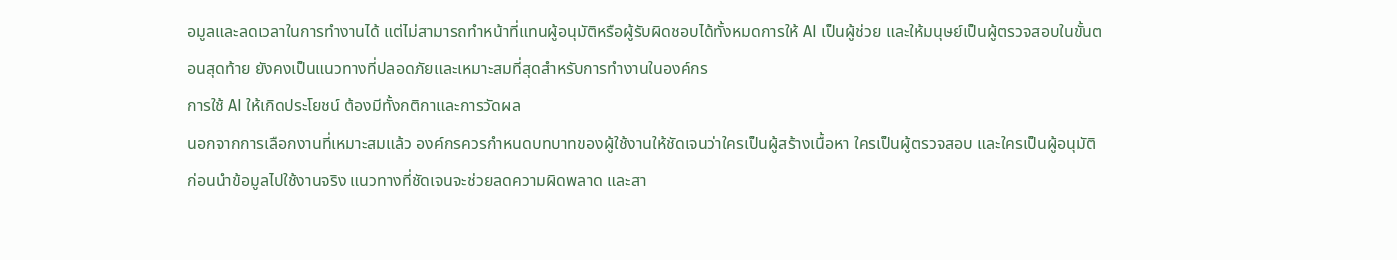อมูลและลดเวลาในการทำงานได้ แต่ไม่สามารถทำหน้าที่แทนผู้อนุมัติหรือผู้รับผิดชอบได้ทั้งหมดการให้ AI เป็นผู้ช่วย และให้มนุษย์เป็นผู้ตรวจสอบในขั้นตอนสุดท้าย ยังคงเป็นแนวทางที่ปลอดภัยและเหมาะสมที่สุดสำหรับการทำงานในองค์กร
การใช้ AI ให้เกิดประโยชน์ ต้องมีทั้งกติกาและการวัดผล
นอกจากการเลือกงานที่เหมาะสมแล้ว องค์กรควรกำหนดบทบาทของผู้ใช้งานให้ชัดเจนว่าใครเป็นผู้สร้างเนื้อหา ใครเป็นผู้ตรวจสอบ และใครเป็นผู้อนุมัติก่อนนำข้อมูลไปใช้งานจริง แนวทางที่ชัดเจนจะช่วยลดความผิดพลาด และสา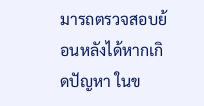มารถตรวจสอบย้อนหลังได้หากเกิดปัญหา ในข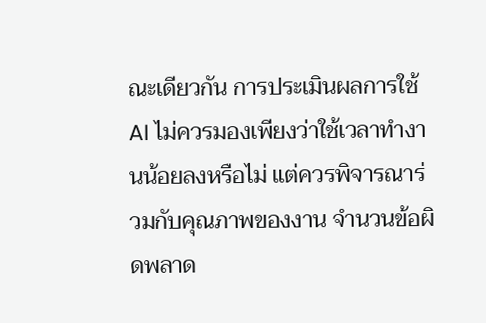ณะเดียวกัน การประเมินผลการใช้ AI ไม่ควรมองเพียงว่าใช้เวลาทำงานน้อยลงหรือไม่ แต่ควรพิจารณาร่วมกับคุณภาพของงาน จำนวนข้อผิดพลาด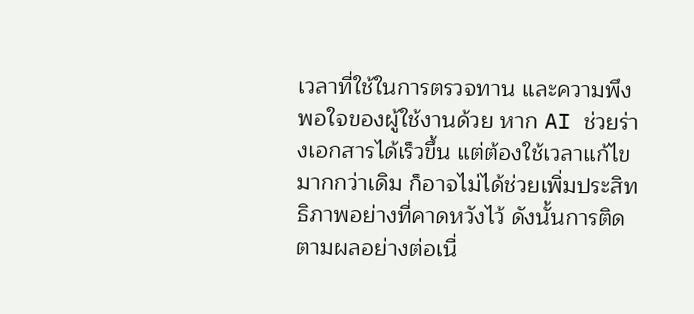เวลาที่ใช้ในการตรวจทาน และความพึงพอใจของผู้ใช้งานด้วย หาก AI ช่วยร่างเอกสารได้เร็วขึ้น แต่ต้องใช้เวลาแก้ไขมากกว่าเดิม ก็อาจไม่ได้ช่วยเพิ่มประสิทธิภาพอย่างที่คาดหวังไว้ ดังนั้นการติดตามผลอย่างต่อเนื่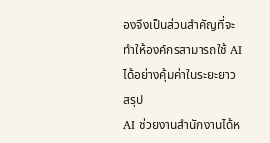องจึงเป็นส่วนสำคัญที่จะทำให้องค์กรสามารถใช้ AI ได้อย่างคุ้มค่าในระยะยาว
สรุป
AI ช่วยงานสำนักงานได้ห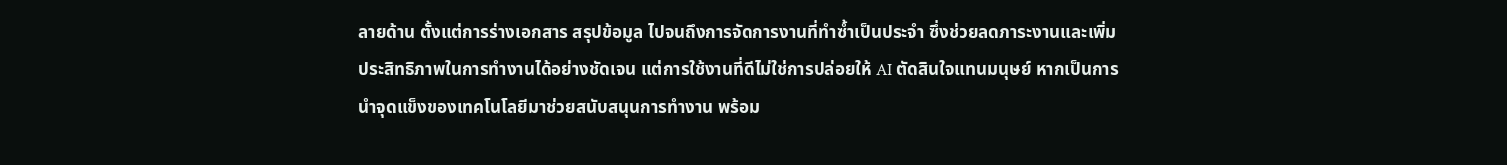ลายด้าน ตั้งแต่การร่างเอกสาร สรุปข้อมูล ไปจนถึงการจัดการงานที่ทำซ้ำเป็นประจำ ซึ่งช่วยลดภาระงานและเพิ่มประสิทธิภาพในการทำงานได้อย่างชัดเจน แต่การใช้งานที่ดีไม่ใช่การปล่อยให้ AI ตัดสินใจแทนมนุษย์ หากเป็นการนำจุดแข็งของเทคโนโลยีมาช่วยสนับสนุนการทำงาน พร้อม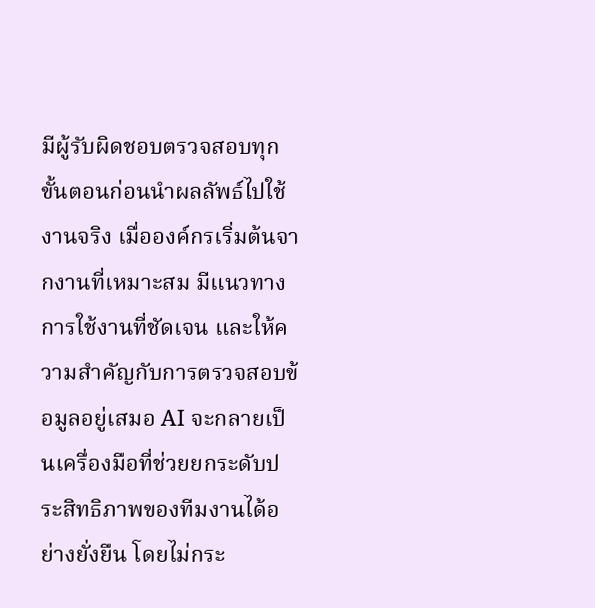มีผู้รับผิดชอบตรวจสอบทุกขั้นตอนก่อนนำผลลัพธ์ไปใช้งานจริง เมื่อองค์กรเริ่มต้นจากงานที่เหมาะสม มีแนวทางการใช้งานที่ชัดเจน และให้ความสำคัญกับการตรวจสอบข้อมูลอยู่เสมอ AI จะกลายเป็นเครื่องมือที่ช่วยยกระดับประสิทธิภาพของทีมงานได้อย่างยั่งยืน โดยไม่กระ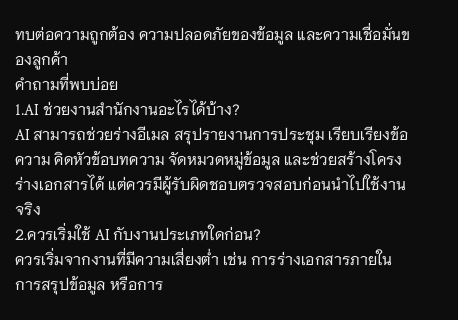ทบต่อความถูกต้อง ความปลอดภัยของข้อมูล และความเชื่อมั่นของลูกค้า
คำถามที่พบบ่อย
1.AI ช่วยงานสำนักงานอะไรได้บ้าง?
AI สามารถช่วยร่างอีเมล สรุปรายงานการประชุม เรียบเรียงข้อความ คิดหัวข้อบทความ จัดหมวดหมู่ข้อมูล และช่วยสร้างโครงร่างเอกสารได้ แต่ควรมีผู้รับผิดชอบตรวจสอบก่อนนำไปใช้งานจริง
2.ควรเริ่มใช้ AI กับงานประเภทใดก่อน?
ควรเริ่มจากงานที่มีความเสี่ยงต่ำ เช่น การร่างเอกสารภายใน การสรุปข้อมูล หรือการ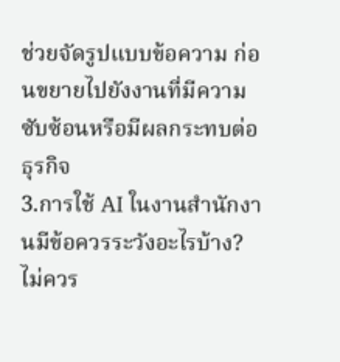ช่วยจัดรูปแบบข้อความ ก่อนขยายไปยังงานที่มีความซับซ้อนหรือมีผลกระทบต่อธุรกิจ
3.การใช้ AI ในงานสำนักงานมีข้อควรระวังอะไรบ้าง?
ไม่ควร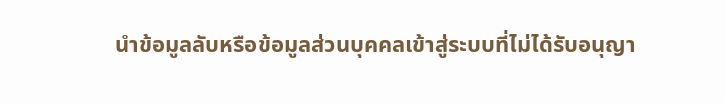นำข้อมูลลับหรือข้อมูลส่วนบุคคลเข้าสู่ระบบที่ไม่ได้รับอนุญา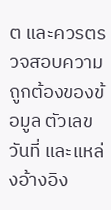ต และควรตรวจสอบความถูกต้องของข้อมูล ตัวเลข วันที่ และแหล่งอ้างอิง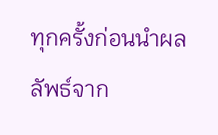ทุกครั้งก่อนนำผลลัพธ์จาก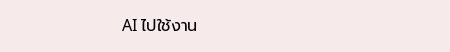AI ไปใช้งาน